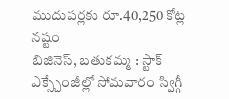ముదుపర్లకు రూ.40,250 కోట్ల నష్టం
బిజినెస్, బతుకమ్మ : స్టాక్ ఎక్స్చేంజీల్లో సోమవారం స్విగ్గీ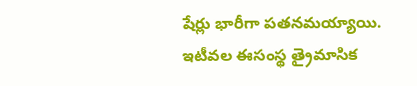షేర్లు భారీగా పతనమయ్యాయి. ఇటీవల ఈసంస్థ త్రైమాసిక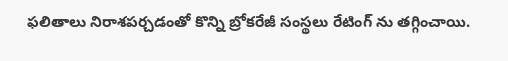ఫలితాలు నిరాశపర్చడంతో కొన్ని బ్రోకరేజీ సంస్థలు రేటింగ్ ను తగ్గించాయి.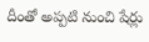దీంతో అప్పటి నుంచి షేర్లు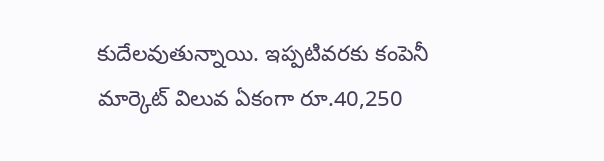కుదేలవుతున్నాయి. ఇప్పటివరకు కంపెనీ మార్కెట్ విలువ ఏకంగా రూ.40,250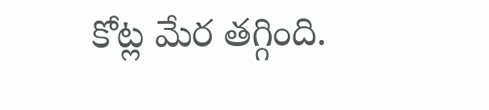కోట్ల మేర తగ్గింది.